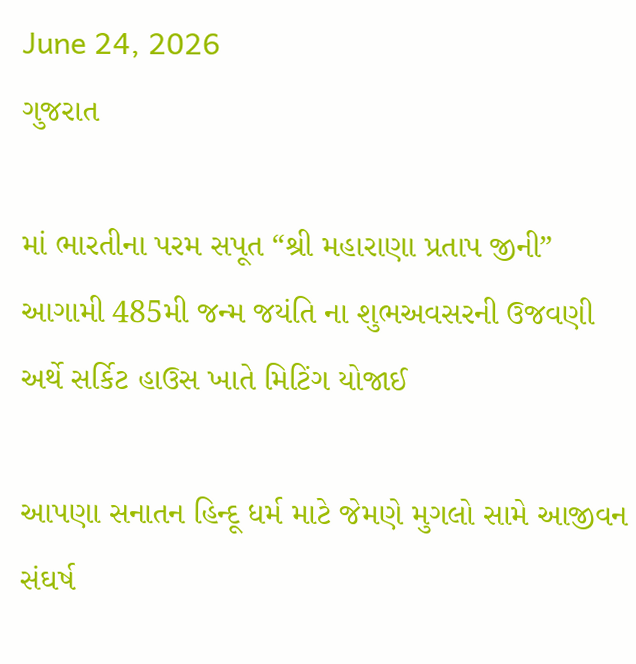June 24, 2026
ગુજરાત

માં ભારતીના પરમ સપૂત “શ્રી મહારાણા પ્રતાપ જીની” આગામી 485મી જન્મ જયંતિ ના શુભઅવસરની ઉજવણી અર્થે સર્કિટ હાઉસ ખાતે મિટિંગ યોજાઈ

આપણા સનાતન હિન્દૂ ધર્મ માટે જેમણે મુગલો સામે આજીવન સંઘર્ષ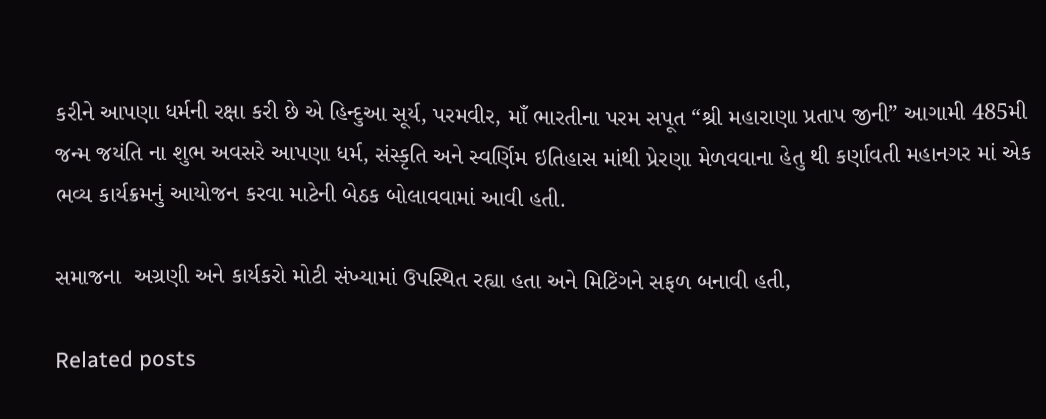કરીને આપણા ધર્મની રક્ષા કરી છે એ હિન્દુઆ સૂર્ય, પરમવીર, માઁ ભારતીના પરમ સપૂત “શ્રી મહારાણા પ્રતાપ જીની” આગામી 485મી જન્મ જયંતિ ના શુભ અવસરે આપણા ધર્મ, સંસ્કૃતિ અને સ્વર્ણિમ ઇતિહાસ માંથી પ્રેરણા મેળવવાના હેતુ થી કર્ણાવતી મહાનગર માં એક ભવ્ય કાર્યક્રમનું આયોજન કરવા માટેની બેઠક બોલાવવામાં આવી હતી.

સમાજના  અગ્રણી અને કાર્યકરો મોટી સંખ્યામાં ઉપસ્થિત રહ્યા હતા અને મિટિંગને સફળ બનાવી હતી,

Related posts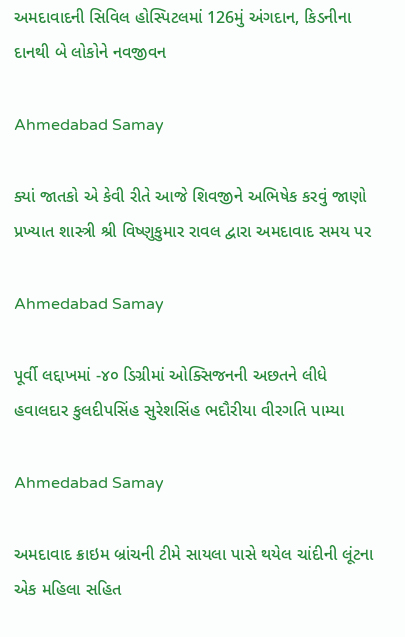અમદાવાદની સિવિલ હોસ્પિટલમાં 126મું અંગદાન, કિડનીના દાનથી બે લોકોને નવજીવન

Ahmedabad Samay

ક્યાં જાતકો એ કેવી રીતે આજે શિવજીને અભિષેક કરવું જાણો પ્રખ્યાત શાસ્ત્રી શ્રી વિષ્ણુકુમાર રાવલ દ્વારા અમદાવાદ સમય પર

Ahmedabad Samay

પૂર્વી લદ્દાખમાં -૪૦ ડિગ્રીમાં ઓક્સિજનની અછતને લીધે હવાલદાર કુલદીપસિંહ સુરેશસિંહ ભદૌરીયા વીરગતિ પામ્યા

Ahmedabad Samay

અમદાવાદ ક્રાઇમ બ્રાંચની ટીમે સાયલા પાસે થયેલ ચાંદીની લૂંટના એક મહિલા સહિત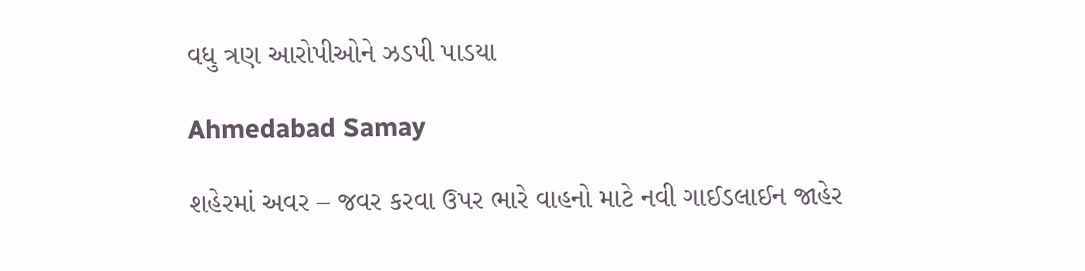વધુ ત્રણ આરોપીઓને ઝડપી પાડયા

Ahmedabad Samay

શહેરમાં અવર – જવર કરવા ઉપર ભારે વાહનો માટે નવી ગાઈડલાઈન જાહેર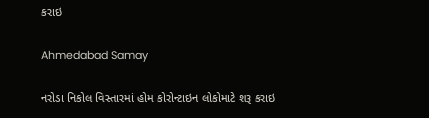કરાઇ

Ahmedabad Samay

નરોડા નિકોલ વિસ્તારમાં હોમ કોરોન્ટાઇન લોકોમાટે શરૂ કરાઇ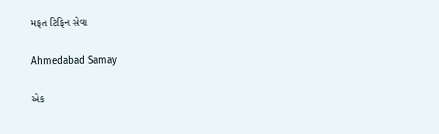મફત ટિફિન સેવા

Ahmedabad Samay

એક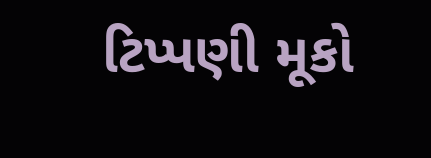ટિપ્પણી મૂકો